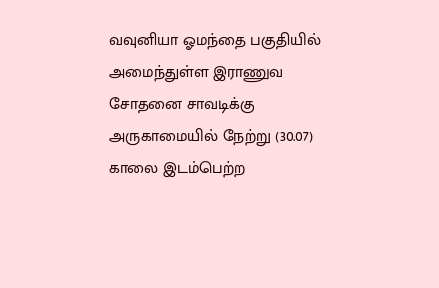வவுனியா ஓமந்தை பகுதியில் அமைந்துள்ள இராணுவ சோதனை சாவடிக்கு அருகாமையில் நேற்று (30.07) காலை இடம்பெற்ற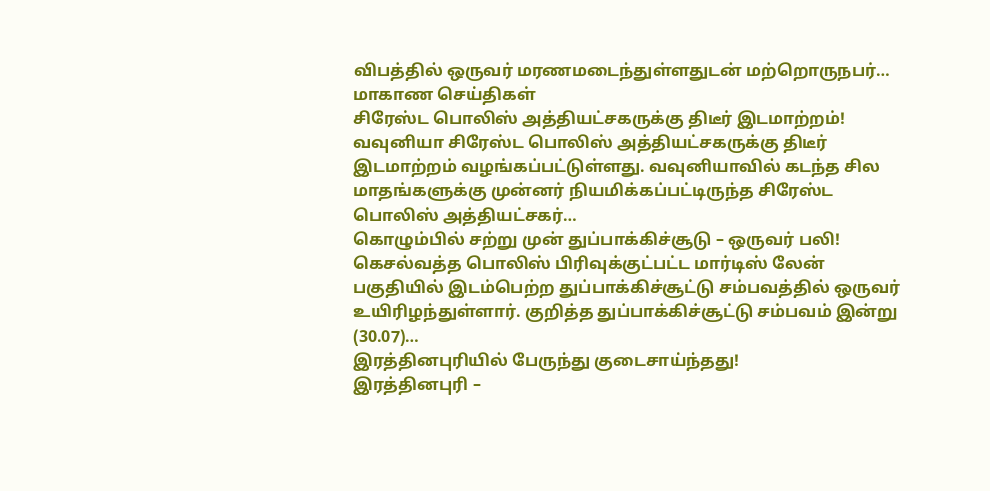விபத்தில் ஒருவர் மரணமடைந்துள்ளதுடன் மற்றொருநபர்…
மாகாண செய்திகள்
சிரேஸ்ட பொலிஸ் அத்தியட்சகருக்கு திடீர் இடமாற்றம்!
வவுனியா சிரேஸ்ட பொலிஸ் அத்தியட்சகருக்கு திடீர் இடமாற்றம் வழங்கப்பட்டுள்ளது. வவுனியாவில் கடந்த சில மாதங்களுக்கு முன்னர் நியமிக்கப்பட்டிருந்த சிரேஸ்ட பொலிஸ் அத்தியட்சகர்…
கொழும்பில் சற்று முன் துப்பாக்கிச்சூடு – ஒருவர் பலி!
கெசல்வத்த பொலிஸ் பிரிவுக்குட்பட்ட மார்டிஸ் லேன் பகுதியில் இடம்பெற்ற துப்பாக்கிச்சூட்டு சம்பவத்தில் ஒருவர் உயிரிழந்துள்ளார். குறித்த துப்பாக்கிச்சூட்டு சம்பவம் இன்று (30.07)…
இரத்தினபுரியில் பேருந்து குடைசாய்ந்தது!
இரத்தினபுரி –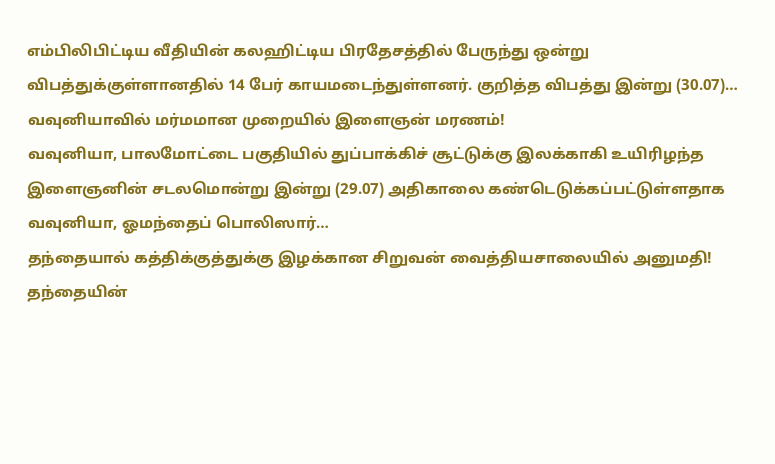எம்பிலிபிட்டிய வீதியின் கலஹிட்டிய பிரதேசத்தில் பேருந்து ஒன்று விபத்துக்குள்ளானதில் 14 பேர் காயமடைந்துள்ளனர். குறித்த விபத்து இன்று (30.07)…
வவுனியாவில் மர்மமான முறையில் இளைஞன் மரணம்!
வவுனியா, பாலமோட்டை பகுதியில் துப்பாக்கிச் சூட்டுக்கு இலக்காகி உயிரிழந்த இளைஞனின் சடலமொன்று இன்று (29.07) அதிகாலை கண்டெடுக்கப்பட்டுள்ளதாக வவுனியா, ஓமந்தைப் பொலிஸார்…
தந்தையால் கத்திக்குத்துக்கு இழக்கான சிறுவன் வைத்தியசாலையில் அனுமதி!
தந்தையின்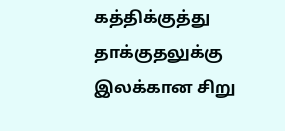கத்திக்குத்து தாக்குதலுக்கு இலக்கான சிறு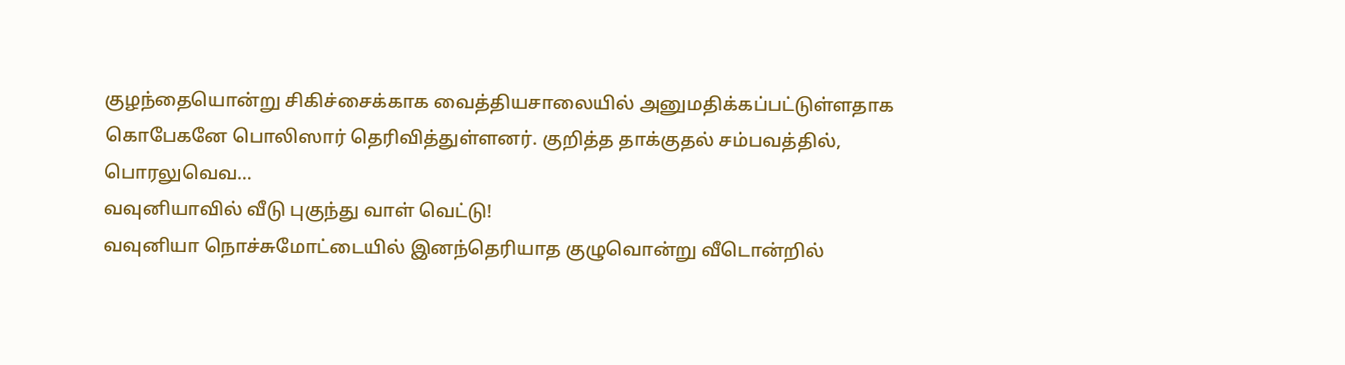குழந்தையொன்று சிகிச்சைக்காக வைத்தியசாலையில் அனுமதிக்கப்பட்டுள்ளதாக கொபேகனே பொலிஸார் தெரிவித்துள்ளனர். குறித்த தாக்குதல் சம்பவத்தில், பொரலுவெவ…
வவுனியாவில் வீடு புகுந்து வாள் வெட்டு!
வவுனியா நொச்சுமோட்டையில் இனந்தெரியாத குழுவொன்று வீடொன்றில்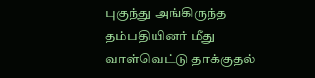புகுந்து அங்கிருந்த தம்பதியினர் மீது வாள்வெட்டு தாக்குதல்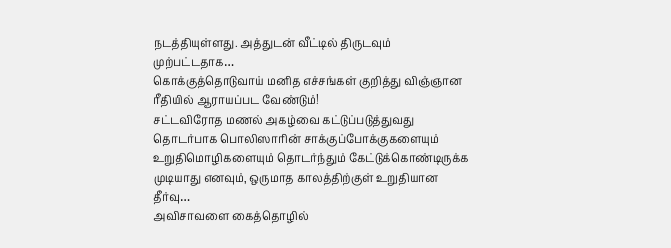நடத்தியுள்ளது. அத்துடன் வீட்டில் திருடவும் முற்பட்டதாக…
கொக்குத்தொடுவாய் மனித எச்சங்கள் குறித்து விஞ்ஞான ரீதியில் ஆராயப்பட வேண்டும்!
சட்டவிரோத மணல் அகழ்வை கட்டுப்படுத்துவது தொடர்பாக பொலிஸாரின் சாக்குப்போக்குகளையும் உறுதிமொழிகளையும் தொடர்ந்தும் கேட்டுக்கொண்டிருக்க முடியாது எனவும், ஒருமாத காலத்திற்குள் உறுதியான தீர்வு…
அவிசாவளை கைத்தொழில்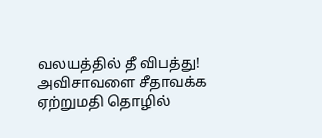வலயத்தில் தீ விபத்து!
அவிசாவளை சீதாவக்க ஏற்றுமதி தொழில்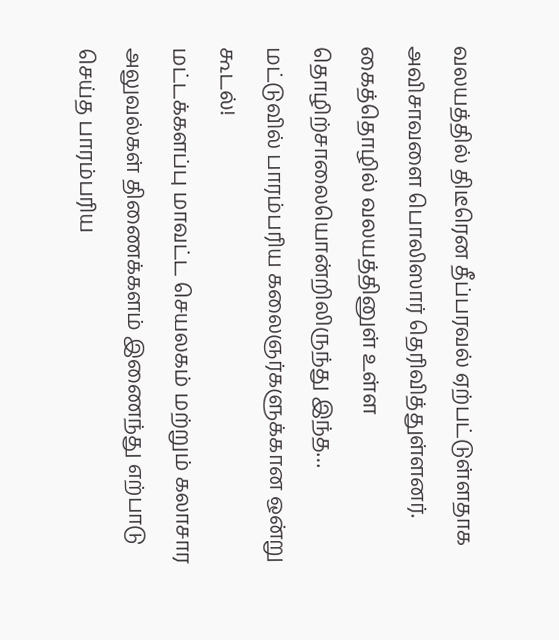வலயத்தில் திடீரென தீப்பரவல் ஏற்பட்டுள்ளதாக அவிசாவளை பொலிஸார் தெரிவித்துள்ளனர். கைத்தொழில் வலயத்தினுள் உள்ள தொழிற்சாலையொன்றிலிருந்து இந்த…
மட்டுவில் பாரம்பரிய கலைஞர்களுக்கான ஒன்று கூடல்!
மட்டக்களப்பு மாவட்ட செயலகம் மற்றும் கலாசார அலுவல்கள் திணைக்களம் இணைந்து எற்பாடு செய்த பாரம்பரிய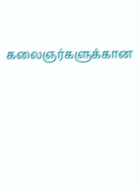கலைஞர்களுக்கான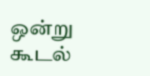ஒன்று கூடல்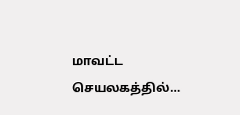மாவட்ட செயலகத்தில்…